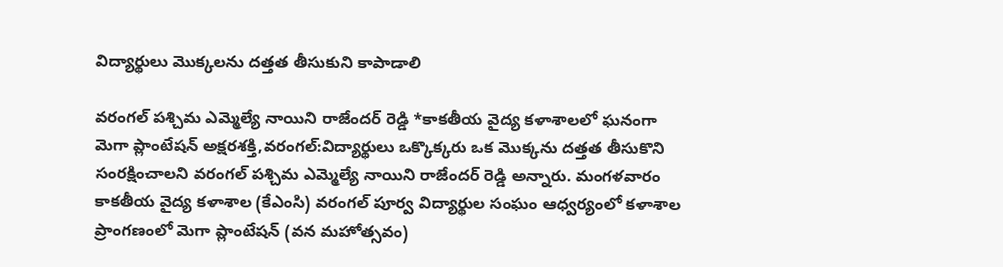విద్యార్థులు మొక్కలను దత్తత తీసుకుని కాపాడాలి

వరంగల్ పశ్చిమ ఎమ్మెల్యే నాయిని రాజేందర్ రెడ్డి *కాకతీయ వైద్య కళాశాలలో ఘనంగా మెగా ప్లాంటేషన్ అక్షరశక్తి,వరంగల్:విద్యార్థులు ఒక్కొక్కరు ఒక మొక్కను దత్తత తీసుకొని సంరక్షించాలని వరంగల్ పశ్చిమ ఎమ్మెల్యే నాయిని రాజేందర్ రెడ్డి అన్నారు. మంగళవారం కాకతీయ వైద్య కళాశాల (కేఎంసి) వరంగల్ పూర్వ విద్యార్థుల సంఘం ఆధ్వర్యంలో కళాశాల ప్రాంగణంలో మెగా ప్లాంటేషన్ (వన మహోత్సవం)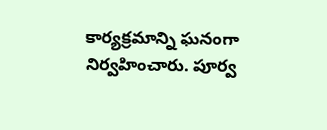కార్యక్రమాన్ని ఘనంగా నిర్వహించారు. పూర్వ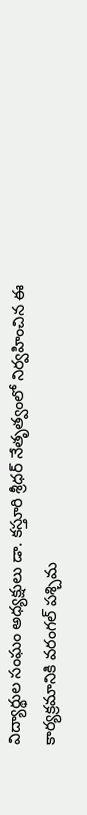విద్యార్థుల సంఘం అధ్యక్షులు డా. కస్తూరి శ్రీధర్ నేతృత్వంలో నిర్వహించిన ఈ కార్యక్రమానికి వరంగల్ పశ్చిమ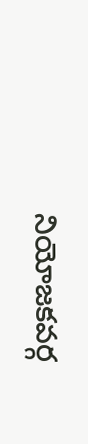నియోజకవర్గ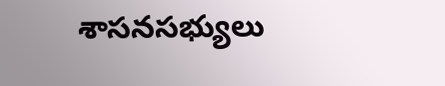శాసనసభ్యులు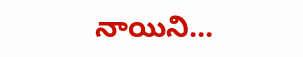నాయిని...